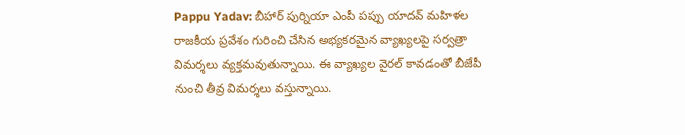Pappu Yadav: బీహార్ పుర్నియా ఎంపీ పప్పు యాదవ్ మహిళల రాజకీయ ప్రవేశం గురించి చేసిన అభ్యకరమైన వ్యాఖ్యలపై సర్వత్రా విమర్శలు వ్యక్తమవుతున్నాయి. ఈ వ్యాఖ్యల వైరల్ కావడంతో బీజేపీ నుంచి తీవ్ర విమర్శలు వస్తున్నాయి.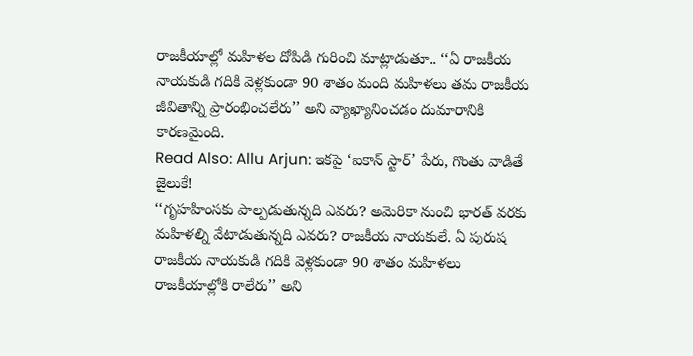రాజకీయాల్లో మహిళల దోపిడి గురించి మాట్లాడుతూ.. ‘‘ఏ రాజకీయ నాయకుడి గదికి వెళ్లకుండా 90 శాతం మంది మహిళలు తమ రాజకీయ జీవితాన్ని ప్రారంభించలేరు’’ అని వ్యాఖ్యానించడం దుమారానికి కారణమైంది.
Read Also: Allu Arjun: ఇకపై ‘ఐకాన్ స్టార్’ పేరు, గొంతు వాడితే జైలుకే!
‘‘గృహహింసకు పాల్పడుతున్నది ఎవరు? అమెరికా నుంచి భారత్ వరకు మహిళల్ని వేటాడుతున్నది ఎవరు? రాజకీయ నాయకులే. ఏ పురుష రాజకీయ నాయకుడి గదికి వెళ్లకుండా 90 శాతం మహిళలు రాజకీయాల్లోకి రాలేరు’’ అని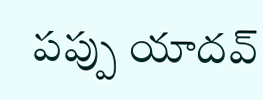పప్పు యాదవ్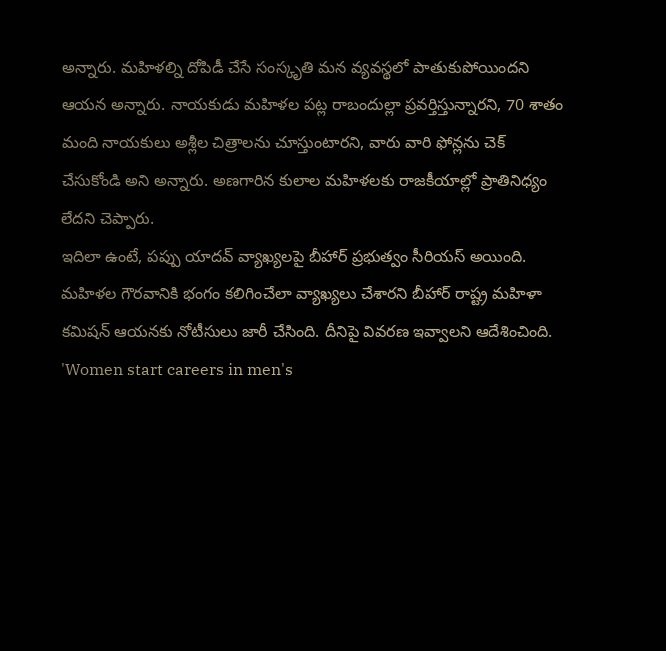అన్నారు. మహిళల్ని దోపిడీ చేసే సంస్కృతి మన వ్యవస్థలో పాతుకుపోయిందని ఆయన అన్నారు. నాయకుడు మహిళల పట్ల రాబందుల్లా ప్రవర్తిస్తున్నారని, 70 శాతం మంది నాయకులు అశ్లీల చిత్రాలను చూస్తుంటారని, వారు వారి ఫోన్లను చెక్ చేసుకోండి అని అన్నారు. అణగారిన కులాల మహిళలకు రాజకీయాల్లో ప్రాతినిధ్యం లేదని చెప్పారు.
ఇదిలా ఉంటే, పప్పు యాదవ్ వ్యాఖ్యలపై బీహార్ ప్రభుత్వం సీరియస్ అయింది. మహిళల గౌరవానికి భంగం కలిగించేలా వ్యాఖ్యలు చేశారని బీహార్ రాష్ట్ర మహిళా కమిషన్ ఆయనకు నోటీసులు జారీ చేసింది. దీనిపై వివరణ ఇవ్వాలని ఆదేశించింది.
'Women start careers in men's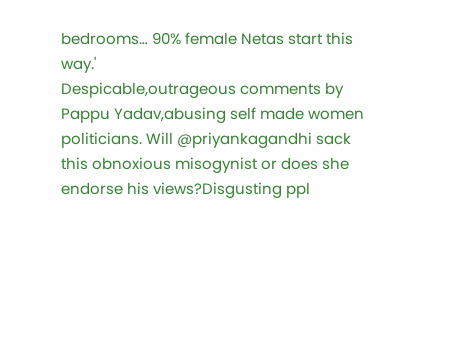bedrooms… 90% female Netas start this way.'
Despicable,outrageous comments by Pappu Yadav,abusing self made women politicians. Will @priyankagandhi sack this obnoxious misogynist or does she endorse his views?Disgusting ppl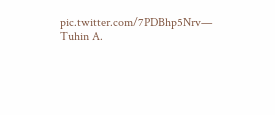pic.twitter.com/7PDBhp5Nrv— Tuhin A.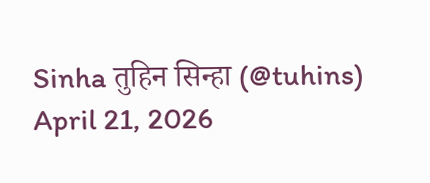Sinha तुहिन सिन्हा (@tuhins) April 21, 2026